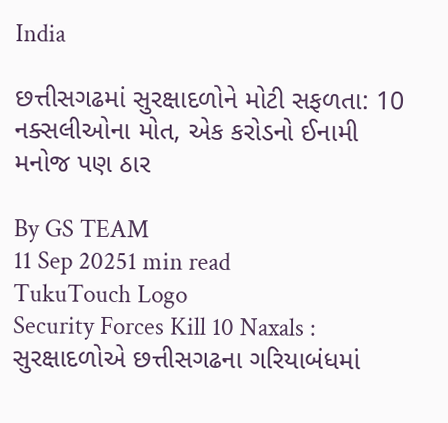India

છત્તીસગઢમાં સુરક્ષાદળોને મોટી સફળતા: 10 નક્સલીઓના મોત, એક કરોડનો ઈનામી મનોજ પણ ઠાર

By GS TEAM
11 Sep 20251 min read
TukuTouch Logo
Security Forces Kill 10 Naxals : સુરક્ષાદળોએ છત્તીસગઢના ગરિયાબંધમાં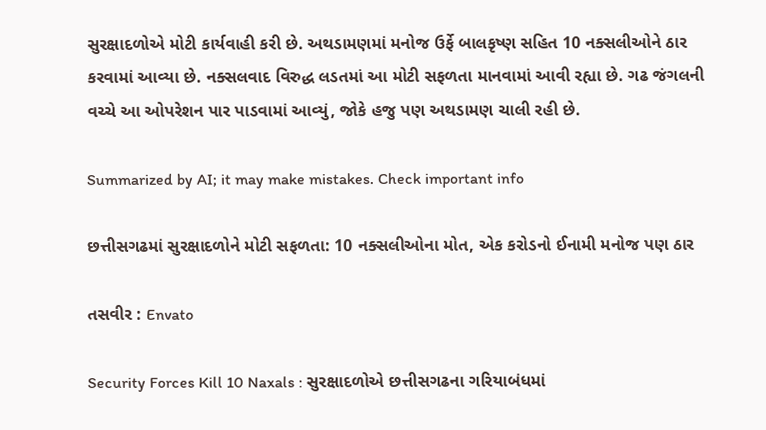સુરક્ષાદળોએ મોટી કાર્યવાહી કરી છે. અથડામણમાં મનોજ ઉર્ફે બાલકૃષ્ણ સહિત 10 નક્સલીઓને ઠાર કરવામાં આવ્યા છે. નક્સલવાદ વિરુદ્ધ લડતમાં આ મોટી સફળતા માનવામાં આવી રહ્યા છે. ગઢ જંગલની વચ્ચે આ ઓપરેશન પાર પાડવામાં આવ્યું, જોકે હજુ પણ અથડામણ ચાલી રહી છે.

Summarized by AI; it may make mistakes. Check important info

છત્તીસગઢમાં સુરક્ષાદળોને મોટી સફળતા: 10 નક્સલીઓના મોત, એક કરોડનો ઈનામી મનોજ પણ ઠાર

તસવીર : Envato

Security Forces Kill 10 Naxals : સુરક્ષાદળોએ છત્તીસગઢના ગરિયાબંધમાં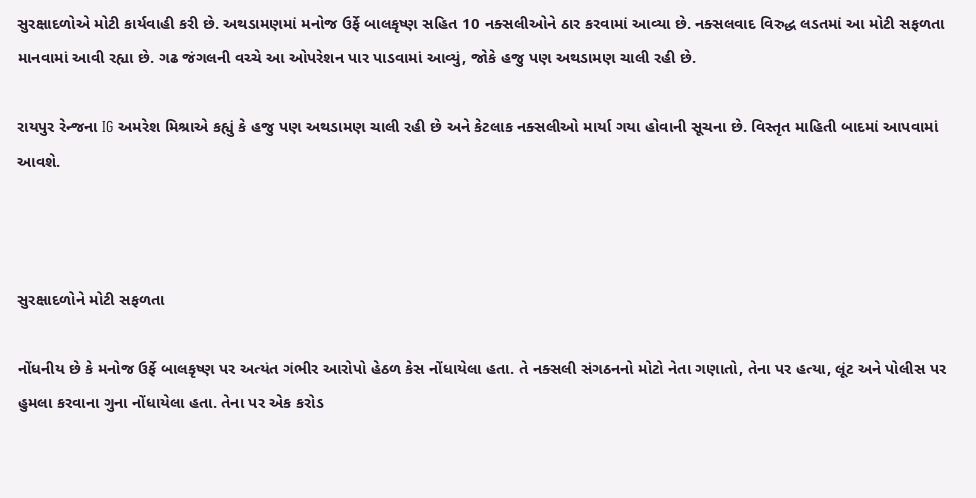સુરક્ષાદળોએ મોટી કાર્યવાહી કરી છે. અથડામણમાં મનોજ ઉર્ફે બાલકૃષ્ણ સહિત 10 નક્સલીઓને ઠાર કરવામાં આવ્યા છે. નક્સલવાદ વિરુદ્ધ લડતમાં આ મોટી સફળતા માનવામાં આવી રહ્યા છે. ગઢ જંગલની વચ્ચે આ ઓપરેશન પાર પાડવામાં આવ્યું, જોકે હજુ પણ અથડામણ ચાલી રહી છે.

રાયપુર રેન્જના IG અમરેશ મિશ્રાએ કહ્યું કે હજુ પણ અથડામણ ચાલી રહી છે અને કેટલાક નક્સલીઓ માર્યા ગયા હોવાની સૂચના છે. વિસ્તૃત માહિતી બાદમાં આપવામાં આવશે.



સુરક્ષાદળોને મોટી સફળતા

નોંધનીય છે કે મનોજ ઉર્ફે બાલકૃષ્ણ પર અત્યંત ગંભીર આરોપો હેઠળ કેસ નોંધાયેલા હતા. તે નક્સલી સંગઠનનો મોટો નેતા ગણાતો, તેના પર હત્યા, લૂંટ અને પોલીસ પર હુમલા કરવાના ગુના નોંધાયેલા હતા. તેના પર એક કરોડ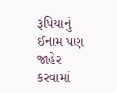રૂપિયાનું ઈનામ પણ જાહેર કરવામાં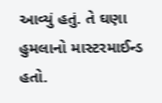આવ્યું હતું. તે ઘણા હુમલાનો માસ્ટરમાઈન્ડ હતો.